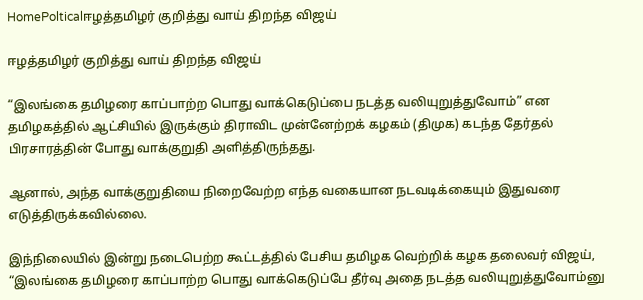HomePolticalஈழத்தமிழர் குறித்து வாய் திறந்த விஜய்

ஈழத்தமிழர் குறித்து வாய் திறந்த விஜய்

“இலங்கை தமிழரை காப்பாற்ற பொது வாக்கெடுப்பை நடத்த வலியுறுத்துவோம்” என தமிழகத்தில் ஆட்சியில் இருக்கும் திராவிட முன்னேற்றக் கழகம் (திமுக) கடந்த தேர்தல் பிரசாரத்தின் போது வாக்குறுதி அளித்திருந்தது.

ஆனால், அந்த வாக்குறுதியை நிறைவேற்ற எந்த வகையான நடவடிக்கையும் இதுவரை எடுத்திருக்கவில்லை.

இந்நிலையில் இன்று நடைபெற்ற கூட்டத்தில் பேசிய தமிழக வெற்றிக் கழக தலைவர் விஜய், “இலங்கை தமிழரை காப்பாற்ற பொது வாக்கெடுப்பே தீர்வு அதை நடத்த வலியுறுத்துவோம்னு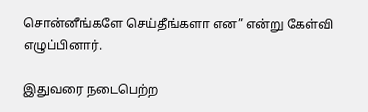சொன்னீங்களே செய்தீங்களா என” என்று கேள்வி எழுப்பினார்.

இதுவரை நடைபெற்ற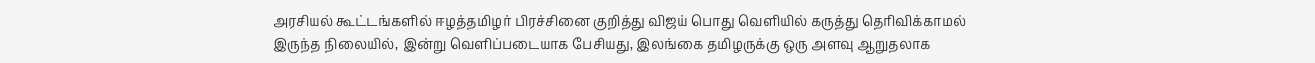அரசியல் கூட்டங்களில் ஈழத்தமிழர் பிரச்சினை குறித்து விஜய் பொது வெளியில் கருத்து தெரிவிக்காமல் இருந்த நிலையில், இன்று வெளிப்படையாக பேசியது, இலங்கை தமிழருக்கு ஒரு அளவு ஆறுதலாக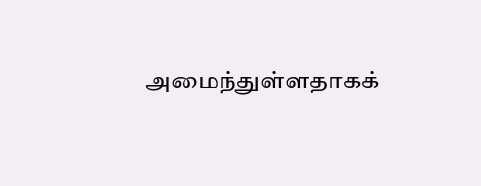அமைந்துள்ளதாகக்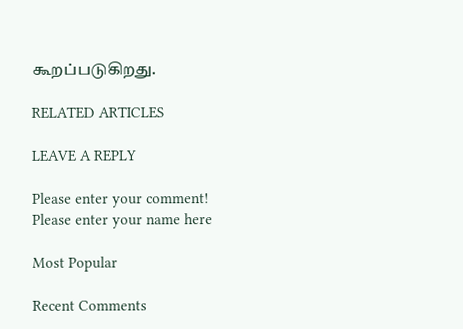கூறப்படுகிறது.

RELATED ARTICLES

LEAVE A REPLY

Please enter your comment!
Please enter your name here

Most Popular

Recent Comments